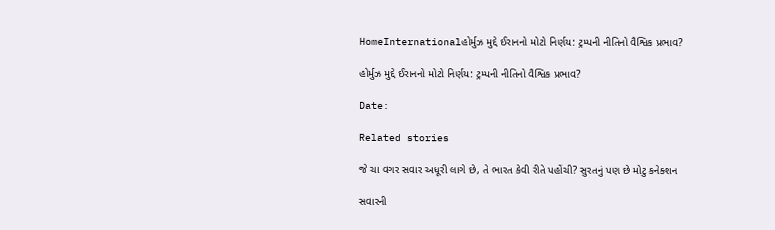HomeInternationalહોર્મુઝ મુદ્દે ઈરાનનો મોટો નિર્ણય: ટ્રમ્પની નીતિનો વૈશ્વિક પ્રભાવ?

હોર્મુઝ મુદ્દે ઈરાનનો મોટો નિર્ણય: ટ્રમ્પની નીતિનો વૈશ્વિક પ્રભાવ?

Date:

Related stories

જે ચા વગર સવાર અધૂરી લાગે છે, તે ભારત કેવી રીતે પહોંચી? સુરતનું પણ છે મોટુ કનેક્શન

સવારની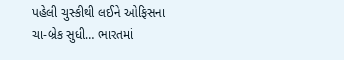પહેલી ચુસ્કીથી લઈને ઓફિસના ચા-બ્રેક સુધી… ભારતમાં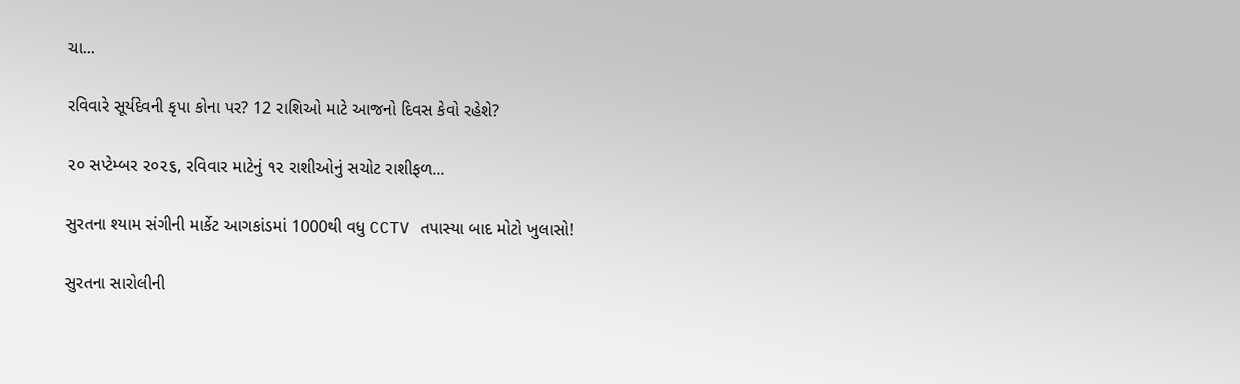ચા...

રવિવારે સૂર્યદેવની કૃપા કોના પર? 12 રાશિઓ માટે આજનો દિવસ કેવો રહેશે?

૨૦ સપ્ટેમ્બર ૨૦૨૬, રવિવાર માટેનું ૧૨ રાશીઓનું સચોટ રાશીફળ...

સુરતના શ્યામ સંગીની માર્કેટ આગકાંડમાં 1000થી વધુ CCTV તપાસ્યા બાદ મોટો ખુલાસો!

સુરતના સારોલીની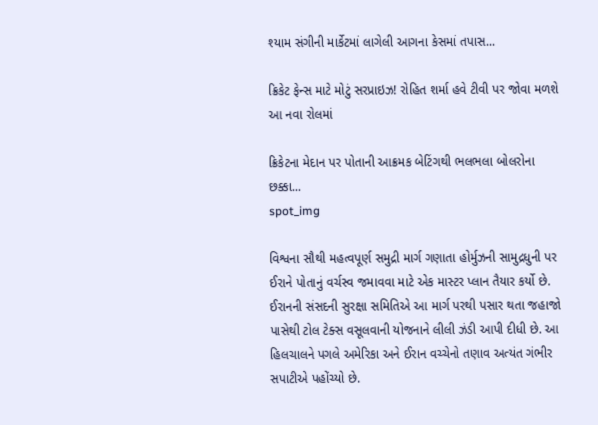શ્યામ સંગીની માર્કેટમાં લાગેલી આગના કેસમાં તપાસ...

ક્રિકેટ ફેન્સ માટે મોટું સરપ્રાઇઝ! રોહિત શર્મા હવે ટીવી પર જોવા મળશે આ નવા રોલમાં

ક્રિકેટના મેદાન પર પોતાની આક્રમક બેટિંગથી ભલભલા બોલરોના છક્કા...
spot_img

વિશ્વના સૌથી મહત્વપૂર્ણ સમુદ્રી માર્ગ ગણાતા હોર્મુઝની સામુદ્રધુની પર ઈરાને પોતાનું વર્ચસ્વ જમાવવા માટે એક માસ્ટર પ્લાન તૈયાર કર્યો છે. ઈરાનની સંસદની સુરક્ષા સમિતિએ આ માર્ગ પરથી પસાર થતા જહાજો પાસેથી ટોલ ટેક્સ વસૂલવાની યોજનાને લીલી ઝંડી આપી દીધી છે. આ હિલચાલને પગલે અમેરિકા અને ઈરાન વચ્ચેનો તણાવ અત્યંત ગંભીર સપાટીએ પહોંચ્યો છે.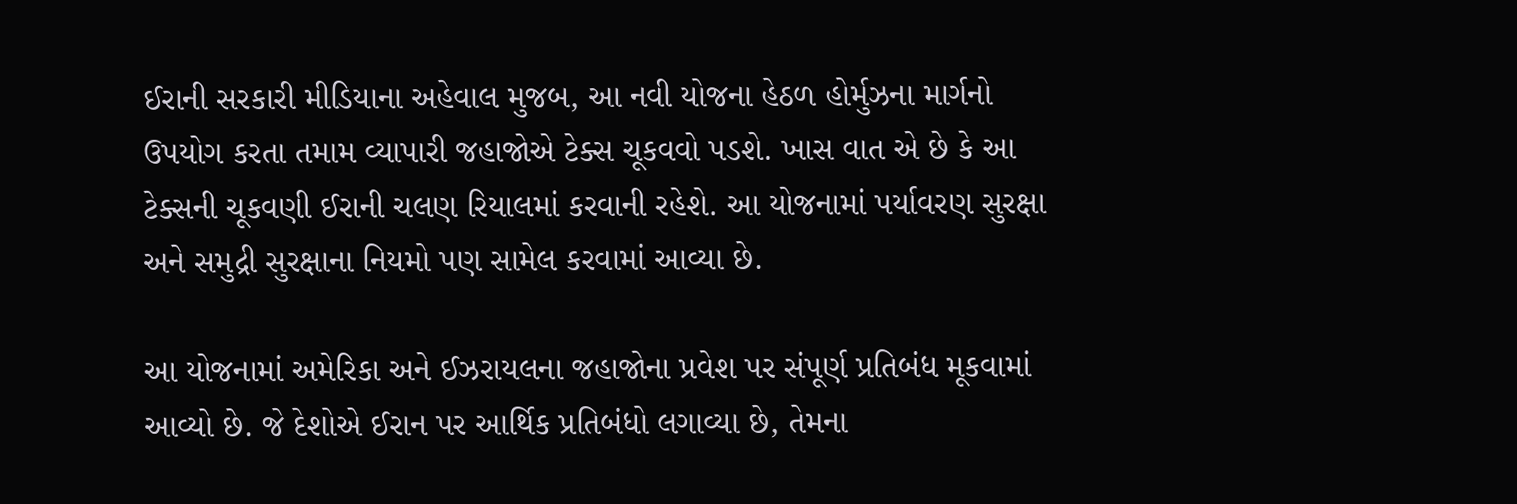ઈરાની સરકારી મીડિયાના અહેવાલ મુજબ, આ નવી યોજના હેઠળ હોર્મુઝના માર્ગનો ઉપયોગ કરતા તમામ વ્યાપારી જહાજોએ ટેક્સ ચૂકવવો પડશે. ખાસ વાત એ છે કે આ ટેક્સની ચૂકવણી ઈરાની ચલણ રિયાલમાં કરવાની રહેશે. આ યોજનામાં પર્યાવરણ સુરક્ષા અને સમુદ્રી સુરક્ષાના નિયમો પણ સામેલ કરવામાં આવ્યા છે.

આ યોજનામાં અમેરિકા અને ઈઝરાયલના જહાજોના પ્રવેશ પર સંપૂર્ણ પ્રતિબંધ મૂકવામાં આવ્યો છે. જે દેશોએ ઈરાન પર આર્થિક પ્રતિબંધો લગાવ્યા છે, તેમના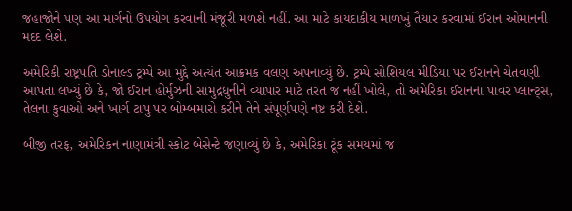જહાજોને પણ આ માર્ગનો ઉપયોગ કરવાની મંજૂરી મળશે નહીં. આ માટે કાયદાકીય માળખું તૈયાર કરવામાં ઈરાન ઓમાનની મદદ લેશે.

અમેરિકી રાષ્ટ્રપતિ ડોનાલ્ડ ટ્રમ્પે આ મુદ્દે અત્યંત આક્રમક વલણ અપનાવ્યું છે. ટ્રમ્પે સોશિયલ મીડિયા પર ઈરાનને ચેતવણી આપતા લખ્યું છે કે, જો ઈરાન હોર્મુઝની સામુદ્રધુનીને વ્યાપાર માટે તરત જ નહીં ખોલે, તો અમેરિકા ઈરાનના પાવર પ્લાન્ટ્સ, તેલના કુવાઓ અને ખાર્ગ ટાપુ પર બોમ્બમારો કરીને તેને સંપૂર્ણપણે નષ્ટ કરી દેશે.

બીજી તરફ, અમેરિકન નાણામંત્રી સ્કોટ બેસેન્ટે જણાવ્યું છે કે, અમેરિકા ટૂંક સમયમાં જ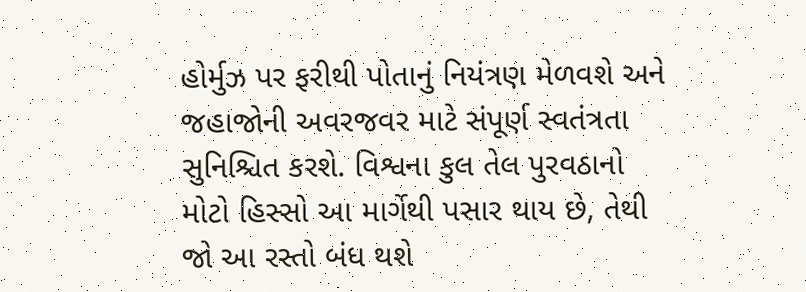હોર્મુઝ પર ફરીથી પોતાનું નિયંત્રણ મેળવશે અને જહાજોની અવરજવર માટે સંપૂર્ણ સ્વતંત્રતા સુનિશ્ચિત કરશે. વિશ્વના કુલ તેલ પુરવઠાનો મોટો હિસ્સો આ માર્ગેથી પસાર થાય છે, તેથી જો આ રસ્તો બંધ થશે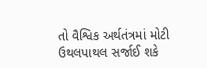તો વૈશ્વિક અર્થતંત્રમાં મોટી ઉથલપાથલ સર્જાઈ શકે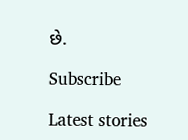છે.

Subscribe

Latest stories